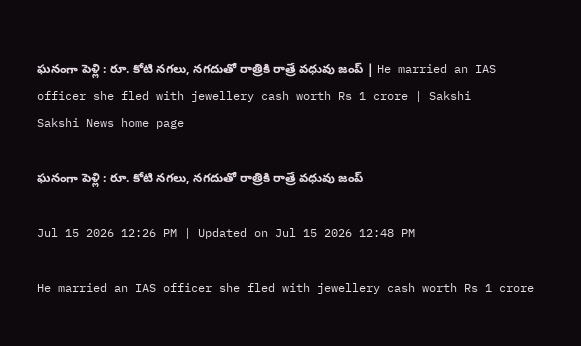ఘనంగా పెళ్లి : రూ. కోటి నగలు, నగదుతో రాత్రికి రాత్రే వధువు జంప్‌ | He married an IAS officer she fled with jewellery cash worth Rs 1 crore | Sakshi
Sakshi News home page

ఘనంగా పెళ్లి : రూ. కోటి నగలు, నగదుతో రాత్రికి రాత్రే వధువు జంప్‌

Jul 15 2026 12:26 PM | Updated on Jul 15 2026 12:48 PM

He married an IAS officer she fled with jewellery cash worth Rs 1 crore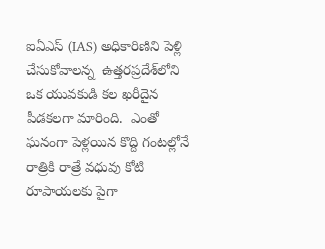ఐఏఎస్ (IAS) అధికారిణిని పెళ్లి చేసుకోవాలన్న  ఉత్తరప్రదేశ్‌లోని ఒక యువకుడి కల ఖరీదైన పీడకలగా మారింది.  ఎంతో ఘనంగా పెళ్లయిన కొద్ది గంటల్లోనే రాత్రికి రాత్రే వధువు కోటి రూపాయలకు పైగా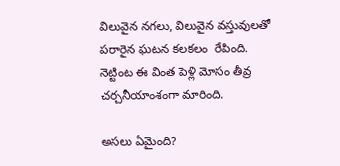విలువైన నగలు, విలువైన వస్తువులతో పరారైన ఘటన కలకలం  రేపింది. నెట్టింట ఈ వింత పెళ్లి మోసం తీవ్ర చర్చనీయాంశంగా మారింది.

అసలు ఏమైంది?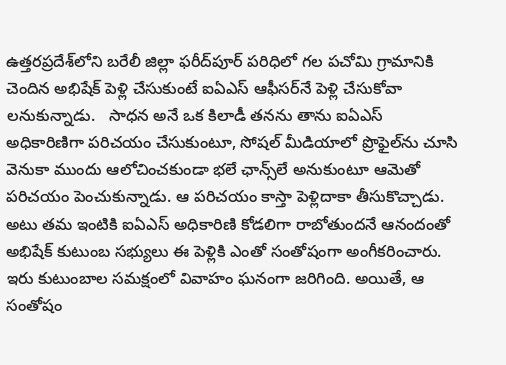ఉత్తరప్రదేశ్‌లోని బరేలీ జిల్లా ఫరీద్‌పూర్ పరిధిలో గల పచోమి గ్రామానికి చెందిన అభిషేక్ పెళ్లి చేసుకుంటే ఐఏఎస్‌ ఆఫీసర్‌నే పెళ్లి చేసుకోవా లనుకున్నాడు.   సాధన అనే ఒక కిలాడీ తనను తాను ఐఏఎస్ అధికారిణిగా పరిచయం చేసుకుంటూ, సోషల్ మీడియాలో ప్రొఫైల్‌ను చూసి వెనుకా ముందు ఆలోచించకుండా భలే ఛాన్స్‌లే అనుకుంటూ ఆమెతో పరిచయం పెంచుకున్నాడు. ఆ పరిచయం కాస్తా పెళ్లిదాకా తీసుకొచ్చాడు.  అటు తమ ఇంటికి ఐఏఎస్ అధికారిణి కోడలిగా రాబోతుందనే ఆనందంతో అభిషేక్‌ కుటుంబ సభ్యులు ఈ పెళ్లికి ఎంతో సంతోషంగా అంగీకరించారు. ఇరు కుటుంబాల సమక్షంలో వివాహం ఘనంగా జరిగింది. అయితే, ఆ సంతోషం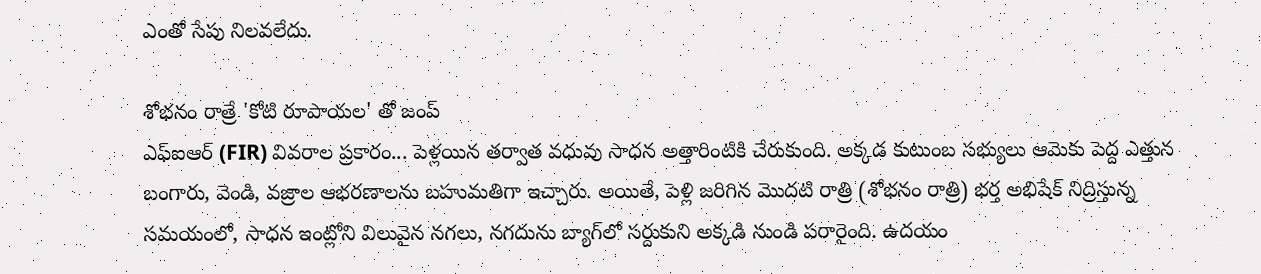ఎంతో సేపు నిలవలేదు.

శోభనం రాత్రే 'కోటి రూపాయల' తో జంప్‌
ఎఫ్ఐఆర్ (FIR) వివరాల ప్రకారం... పెళ్లయిన తర్వాత వధువు సాధన అత్తారింటికి చేరుకుంది. అక్కడ కుటుంబ సభ్యులు ఆమెకు పెద్ద ఎత్తున బంగారు, వెండి, వజ్రాల ఆభరణాలను బహుమతిగా ఇచ్చారు. అయితే, పెళ్లి జరిగిన మొదటి రాత్రి (శోభనం రాత్రి) భర్త అభిషేక్ నిద్రిస్తున్న సమయంలో, సాధన ఇంట్లోని విలువైన నగలు, నగదును బ్యాగ్‌లో సర్దుకుని అక్కడి నుండి పరారైంది. ఉదయం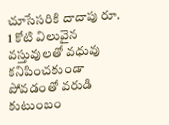చూసేసరికి దాదాపు రూ. 1 కోటి విలువైన వస్తువులతో వధువు కనిపించకుండా పోవడంతో వరుడి కుటుంబం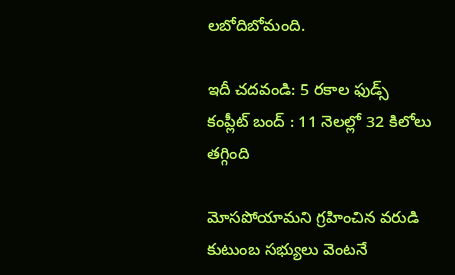లబోదిబోమంది.

ఇదీ చదవండి: 5 రకాల ఫుడ్స్‌ కంప్లీట్‌ బంద్‌ : 11 నెలల్లో 32 కిలోలు తగ్గింది

మోసపోయామని గ్రహించిన వరుడి కుటుంబ సభ్యులు వెంటనే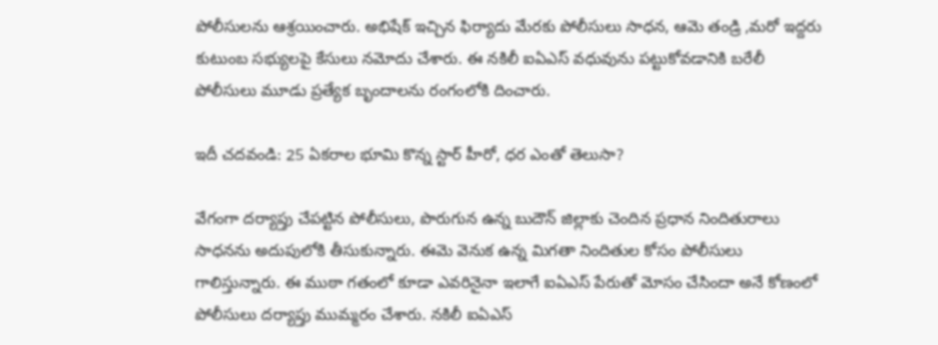పోలీసులను ఆశ్రయించారు. అభిషేక్ ఇచ్చిన ఫిర్యాదు మేరకు పోలీసులు సాధన, ఆమె తండ్రి ,మరో ఇద్దరు కుటుంబ సభ్యులపై కేసులు నమోదు చేశారు. ఈ నకిలీ ఐఏఎస్ వధువును పట్టుకోవడానికి బరేలీ పోలీసులు మూడు ప్రత్యేక బృందాలను రంగంలోకి దించారు.

ఇదీ చదవండి: 25 ఏకరాల భూమి కొన్న స్టార్‌ హీరో, ధర ఎంతో తెలుసా?

వేగంగా దర్యాప్తు చేపట్టిన పోలీసులు, పొరుగున ఉన్న బుదౌన్ జిల్లాకు చెందిన ప్రధాన నిందితురాలు సాధనను అదుపులోకి తీసుకున్నారు. ఈమె వెనుక ఉన్న మిగతా నిందితుల కోసం పోలీసులు గాలిస్తున్నారు. ఈ ముఠా గతంలో కూడా ఎవరినైనా ఇలాగే ఐఏఎస్ పేరుతో మోసం చేసిందా అనే కోణంలో పోలీసులు దర్యాప్తు ముమ్మరం చేశారు. నకిలీ ఐఏఎస్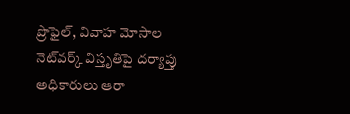ప్రొఫైల్, వివాహ మోసాల నెట్‌వర్క్ విస్తృతిపై దర్యాప్తు అధికారులు ఆరా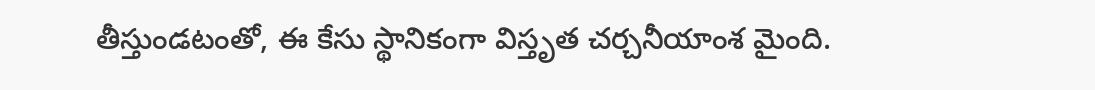తీస్తుండటంతో, ఈ కేసు స్థానికంగా విస్తృత చర్చనీయాంశ మైంది.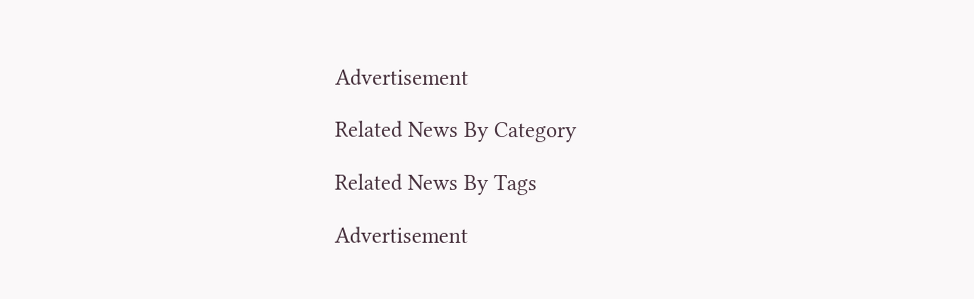Advertisement

Related News By Category

Related News By Tags

Advertisement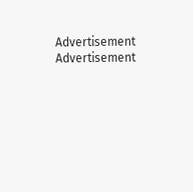Advertisement
Advertisement